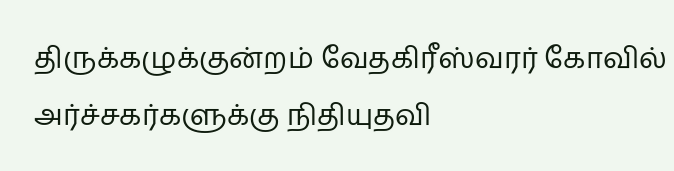திருக்கழுக்குன்றம் வேதகிரீஸ்வரர் கோவில் அர்ச்சகர்களுக்கு நிதியுதவி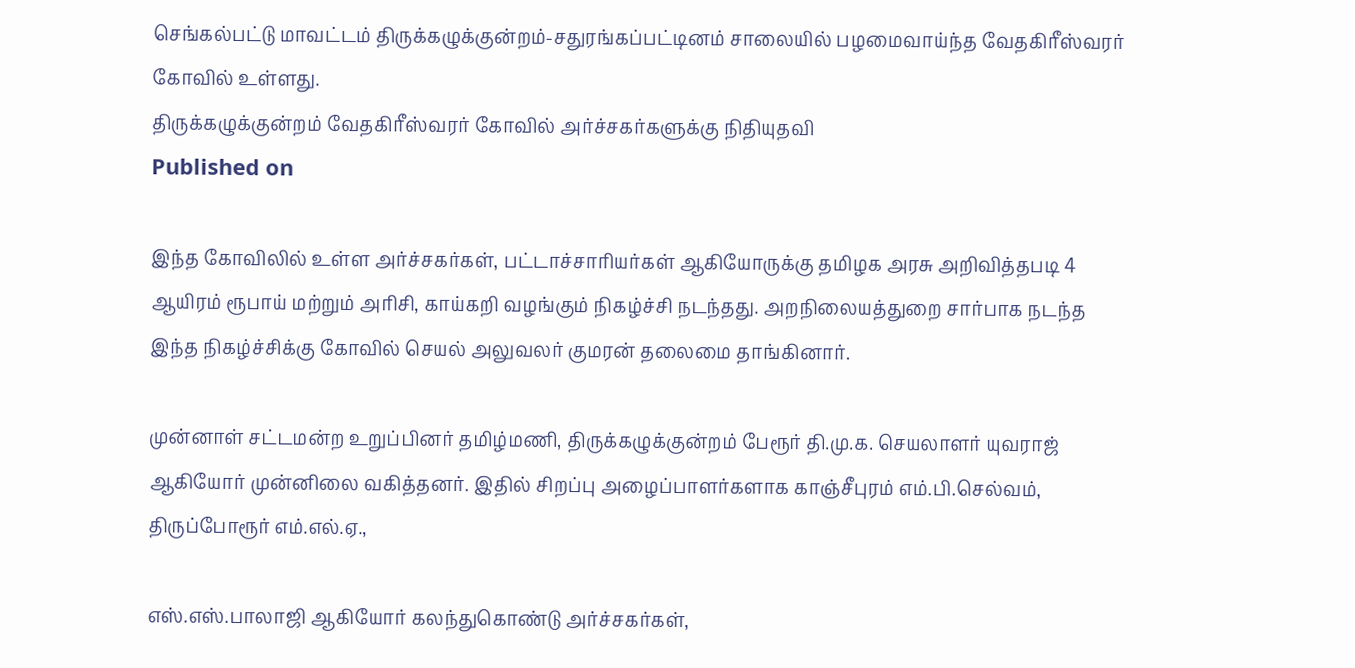செங்கல்பட்டு மாவட்டம் திருக்கழுக்குன்றம்-சதுரங்கப்பட்டினம் சாலையில் பழமைவாய்ந்த வேதகிரீஸ்வரர் கோவில் உள்ளது.
திருக்கழுக்குன்றம் வேதகிரீஸ்வரர் கோவில் அர்ச்சகர்களுக்கு நிதியுதவி
Published on

இந்த கோவிலில் உள்ள அர்ச்சகர்கள், பட்டாச்சாரியர்கள் ஆகியோருக்கு தமிழக அரசு அறிவித்தபடி 4 ஆயிரம் ரூபாய் மற்றும் அரிசி, காய்கறி வழங்கும் நிகழ்ச்சி நடந்தது. அறநிலையத்துறை சார்பாக நடந்த இந்த நிகழ்ச்சிக்கு கோவில் செயல் அலுவலர் குமரன் தலைமை தாங்கினார்.

முன்னாள் சட்டமன்ற உறுப்பினர் தமிழ்மணி, திருக்கழுக்குன்றம் பேரூர் தி.மு.க. செயலாளர் யுவராஜ் ஆகியோர் முன்னிலை வகித்தனர். இதில் சிறப்பு அழைப்பாளர்களாக காஞ்சீபுரம் எம்.பி.செல்வம், திருப்போரூர் எம்.எல்.ஏ.,

எஸ்.எஸ்.பாலாஜி ஆகியோர் கலந்துகொண்டு அர்ச்சகர்கள்,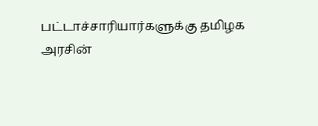பட்டாச்சாரியார்களுக்கு தமிழக அரசின்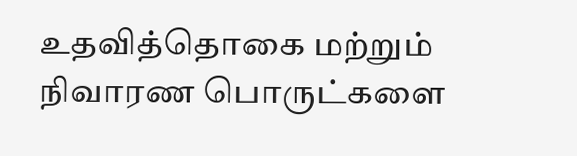உதவித்தொகை மற்றும் நிவாரண பொருட்களை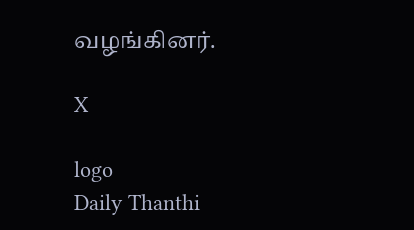வழங்கினர்.

X

logo
Daily Thanthi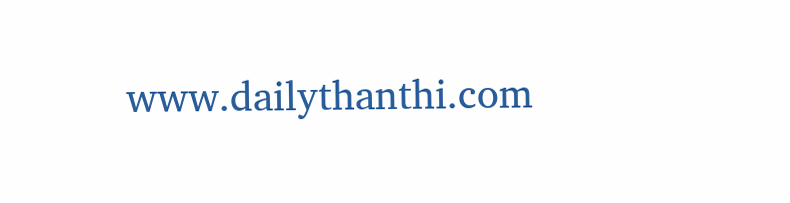www.dailythanthi.com